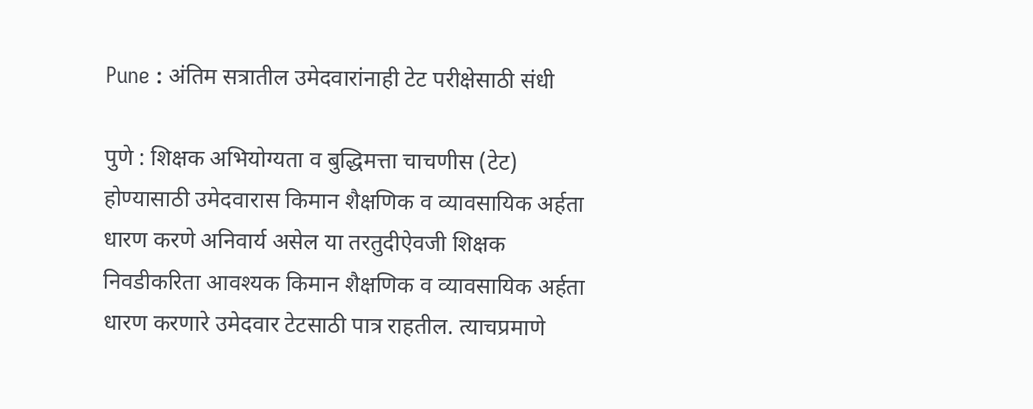Pune : अंतिम सत्रातील उमेदवारांनाही टेट परीक्षेसाठी संधी

पुणे : शिक्षक अभियोग्यता व बुद्धिमत्ता चाचणीस (टेट) होण्यासाठी उमेदवारास किमान शैक्षणिक व व्यावसायिक अर्हता धारण करणे अनिवार्य असेल या तरतुदीऐवजी शिक्षक निवडीकरिता आवश्यक किमान शैक्षणिक व व्यावसायिक अर्हता धारण करणारे उमेदवार टेटसाठी पात्र राहतील. त्याचप्रमाणे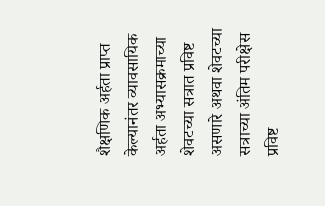शैक्षणिक अर्हता प्राप्त केल्यानंतर व्यावसायिक अर्हता अभ्यासक्रमाच्या शेवटच्या सत्रात प्रविष्ट असणारे अथवा शेवटच्या सत्राच्या अंतिम परीक्षेस प्रविष्ट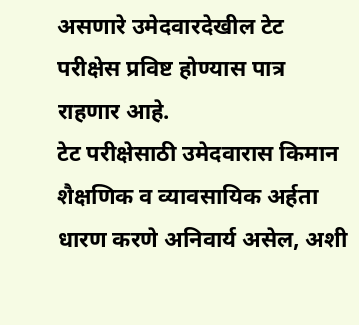असणारे उमेदवारदेखील टेट परीक्षेस प्रविष्ट होण्यास पात्र राहणार आहे.
टेट परीक्षेसाठी उमेदवारास किमान शैक्षणिक व व्यावसायिक अर्हता धारण करणे अनिवार्य असेल, अशी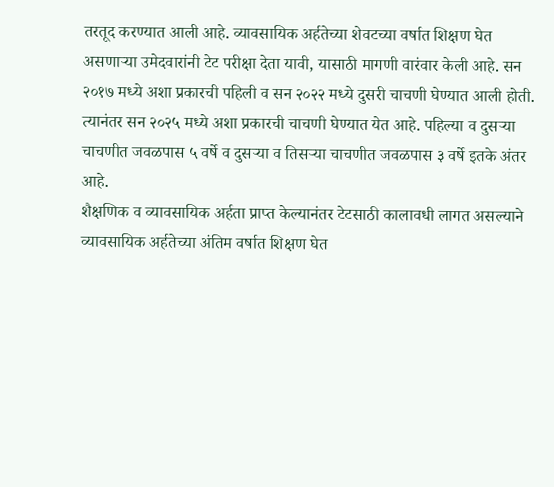तरतूद करण्यात आली आहे. व्यावसायिक अर्हतेच्या शेवटच्या वर्षात शिक्षण घेत असणाऱ्या उमेदवारांनी टेट परीक्षा देता यावी, यासाठी मागणी वारंवार केली आहे. सन २०१७ मध्ये अशा प्रकारची पहिली व सन २०२२ मध्ये दुसरी चाचणी घेण्यात आली होती. त्यानंतर सन २०२५ मध्ये अशा प्रकारची चाचणी घेण्यात येत आहे. पहिल्या व दुसऱ्या चाचणीत जवळपास ५ वर्षे व दुसऱ्या व तिसऱ्या चाचणीत जवळपास ३ वर्षे इतके अंतर आहे.
शैक्षणिक व व्यावसायिक अर्हता प्राप्त केल्यानंतर टेटसाठी कालावधी लागत असल्याने व्यावसायिक अर्हतेच्या अंतिम वर्षात शिक्षण घेत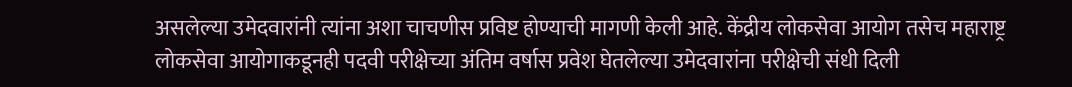असलेल्या उमेदवारांनी त्यांना अशा चाचणीस प्रविष्ट होण्याची मागणी केली आहे. केंद्रीय लोकसेवा आयोग तसेच महाराष्ट्र लोकसेवा आयोगाकडूनही पदवी परीक्षेच्या अंतिम वर्षास प्रवेश घेतलेल्या उमेदवारांना परीक्षेची संधी दिली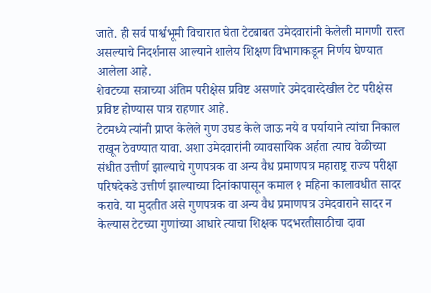जाते. ही सर्व पार्श्वभूमी विचारात घेता टेटबाबत उमेदवारांनी केलेली मागणी रास्त असल्याचे निदर्शनास आल्याने शालेय शिक्षण विभागाकडून निर्णय घेण्यात आलेला आहे.
शेवटच्या सत्राच्या अंतिम परीक्षेस प्रविष्ट असणारे उमेदवारदेखील टेट परीक्षेस प्रविष्ट होण्यास पात्र राहणार आहे.
टेटमध्ये त्यांनी प्राप्त केलेले गुण उघड केले जाऊ नये व पर्यायाने त्यांचा निकाल राखून ठेवण्यात यावा. अशा उमेदवारांनी व्यावसायिक अर्हता त्याच वेळीच्या संधीत उत्तीर्ण झाल्याचे गुणपत्रक वा अन्य वैध प्रमाणपत्र महाराष्ट्र राज्य परीक्षा परिषदेकडे उत्तीर्ण झाल्याच्या दिनांकापासून कमाल १ महिना कालावधीत सादर करावे. या मुदतीत असे गुणपत्रक वा अन्य वैध प्रमाणपत्र उमेदवाराने सादर न केल्यास टेटच्या गुणांच्या आधारे त्याचा शिक्षक पदभरतीसाठीचा दावा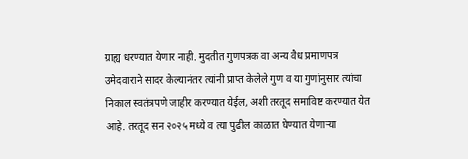ग्राह्य धरण्यात येणार नाही. मुदतीत गुणपत्रक वा अन्य वैध प्रमाणपत्र उमेदवाराने सादर केल्यानंतर त्यांनी प्राप्त केलेले गुण व या गुणांनुसार त्यांचा निकाल स्वतंत्रपणे जाहीर करण्यात येईल, अशी तरतूद समाविष्ट करण्यात येत आहे. तरतूद सन २०२५ मध्ये व त्या पुढील काळात घेण्यात येणाऱ्या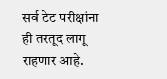सर्व टेट परीक्षांना ही तरतूद लागू राहणार आहे.